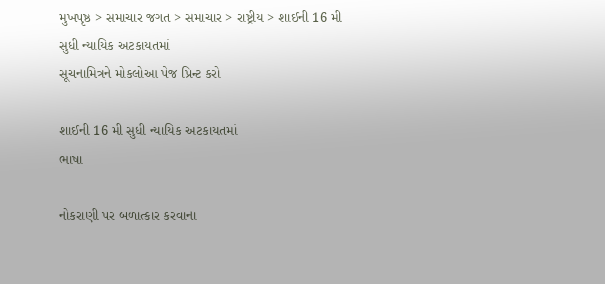મુખપૃષ્ઠ > સમાચાર જગત > સમાચાર > રાષ્ટ્રીય > શાઈની 16 મી સુધી ન્યાયિક અટકાયતમાં
સૂચનામિત્રને મોકલોઆ પેજ પ્રિન્ટ કરો

શાઈની 16 મી સુધી ન્યાયિક અટકાયતમાં
ભાષા

નોકરાણી પર બળાત્કાર કરવાના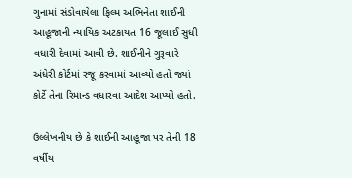ગુનામાં સંડોવાયેલા ફિલ્મ અભિનેતા શાઈની આહૂજાની ન્યાયિક અટકાયત 16 જૂલાઈ સુધી વધારી દેવામાં આવી છે. શાઈનીને ગુરૂવારે અંધેરી કોર્ટમાં રજૂ કરવામાં આવ્યો હતો જ્યાં કોર્ટે તેના રિમાન્ડ વધારવા આદેશ આપ્યો હતો.

ઉલ્લેખનીય છે કે શાઈની આહૂજા પર તેની 18 વર્ષીય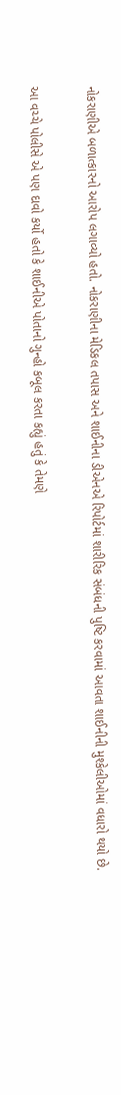નોકરાણીએ બળાત્કારનો આરોપ લગાવ્યો હતો. નોકરાણીના મેડિકલ તપાસ અને શાઈનીના ડીએનએ રિપોર્ટમાં શારીરિક સંબંધની પુષ્ટિ કરવામાં આવતા શાઈનીની મુશ્કેલીઓમાં વધારો થયો છે.

આ વચ્ચે પોલીસે એ પણ દાવો કર્યો હતો કે શાઈનીએ પોતાનો ગુન્હો કબૂલ કરતા કહ્યું હતું કે તેમણે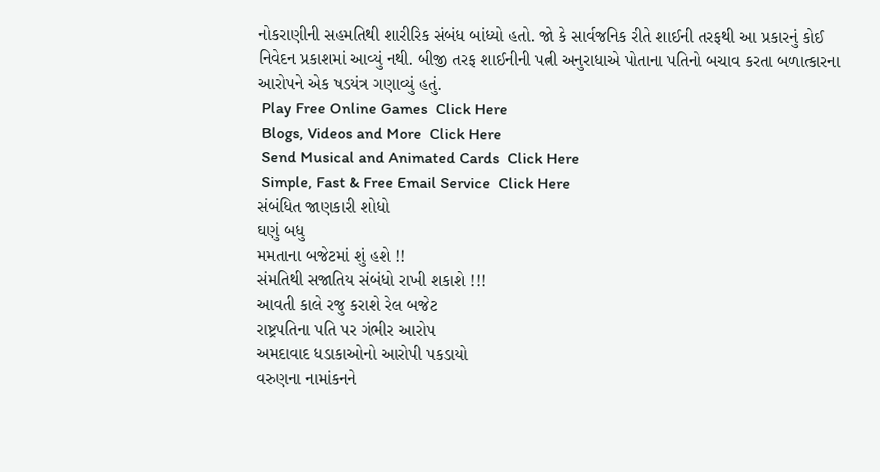નોકરાણીની સહમતિથી શારીરિક સંબંધ બાંધ્યો હતો. જો કે સાર્વજનિક રીતે શાઈની તરફથી આ પ્રકારનું કોઈ નિવેદન પ્રકાશમાં આવ્યું નથી. બીજી તરફ શાઈનીની પત્ની અનુરાધાએ પોતાના પતિનો બચાવ કરતા બળાત્કારના આરોપને એક ષડયંત્ર ગણાવ્યું હતું.
 Play Free Online Games  Click Here
 Blogs, Videos and More  Click Here
 Send Musical and Animated Cards  Click Here
 Simple, Fast & Free Email Service  Click Here
સંબંધિત જાણકારી શોધો
ઘણું બધુ
મમતાના બજેટમાં શું હશે !!
સંમતિથી સજાતિય સંબંધો રાખી શકાશે !!!
આવતી કાલે રજુ કરાશે રેલ બજેટ
રાષ્ટ્રપતિના પતિ પર ગંભીર આરોપ
અમદાવાદ ધડાકાઓનો આરોપી પકડાયો
વરુણના નામાંકનને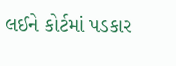લઈને કોર્ટમાં પડકાર